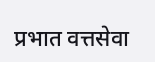प्रभात वत्तसेवा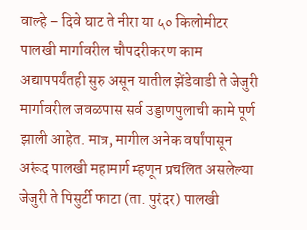वाल्हे – दिवे घाट ते नीरा या ५० किलोमीटर पालखी मार्गावरील चौपदरीकरण काम अद्यापपर्यंतही सुरु असून यातील झेंडेवाडी ते जेजुरी मार्गावरील जवळपास सर्व उड्डाणपुलाची कामे पूर्ण झाली आहेत. मात्र, मागील अनेक वर्षांपासून अरूंद पालखी महामार्ग म्हणून प्रचलित असलेल्या जेजुरी ते पिसुर्टी फाटा (ता. पुरंदर) पालखी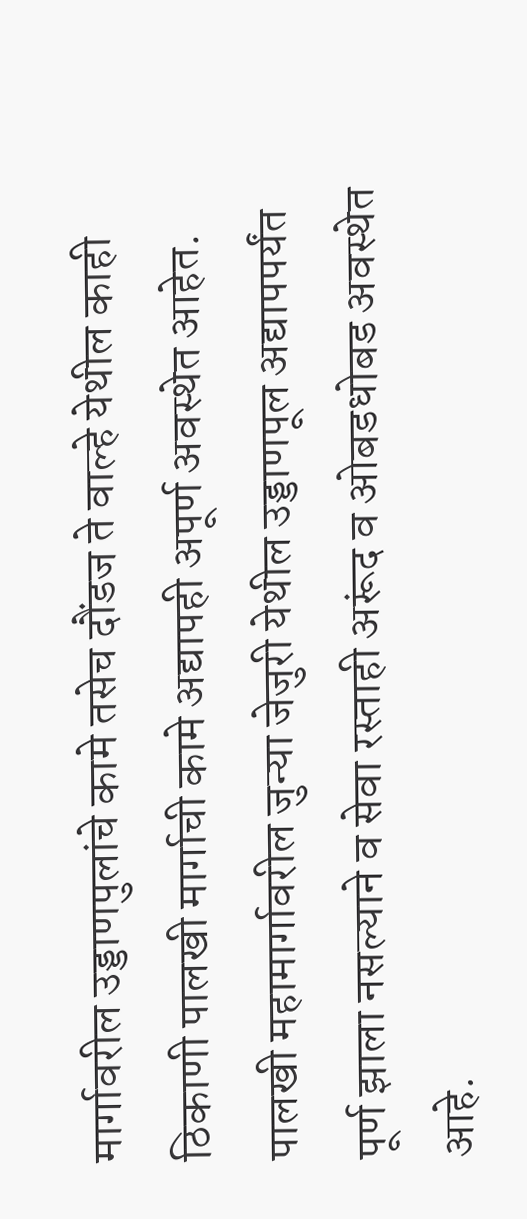मार्गावरील उड्डाणपुलांचे कामे तसेच दौंडज ते वाल्हे येथील काही ठिकाणी पालखी मार्गाची कामे अद्यापही अपूर्ण अवस्थेत आहेत. पालखी महामार्गावरील जुन्या जेजुरी येथील उड्डाणपूल अद्यापपर्यंत पूर्ण झाला नसल्याने व सेवा रस्ताही अरूंद व ओबडधोबड अवस्थेत आहे.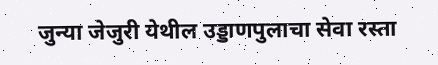जुन्या जेजुरी येथील उड्डाणपुलाचा सेवा रस्ता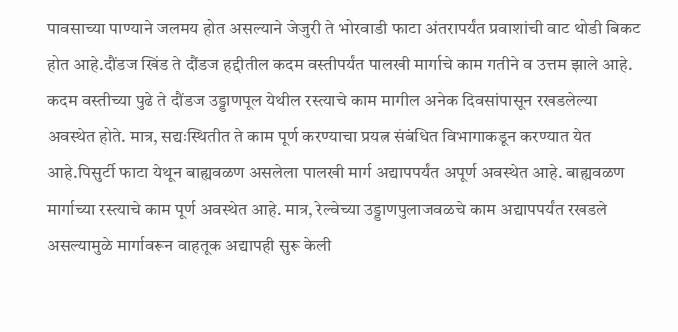पावसाच्या पाण्याने जलमय होत असल्याने जेजुरी ते भोरवाडी फाटा अंतरापर्यंत प्रवाशांची वाट थोडी बिकट होत आहे.दौंडज खिंड ते दौंडज हद्दीतील कदम वस्तीपर्यंत पालखी मार्गाचे काम गतीने व उत्तम झाले आहे. कदम वस्तीच्या पुढे ते दौंडज उड्डाणपूल येथील रस्त्याचे काम मागील अनेक दिवसांपासून रखडलेल्या अवस्थेत होते. मात्र, सद्यःस्थितीत ते काम पूर्ण करण्याचा प्रयत्न संबंधित विभागाकडून करण्यात येत आहे.पिसुर्टी फाटा येथून बाह्यवळण असलेला पालखी मार्ग अद्यापपर्यंत अपूर्ण अवस्थेत आहे. बाह्यवळण मार्गाच्या रस्त्याचे काम पूर्ण अवस्थेत आहे. मात्र, रेल्वेच्या उड्डाणपुलाजवळचे काम अद्यापपर्यंत रखडले असल्यामुळे मार्गावरून वाहतूक अद्यापही सुरू केली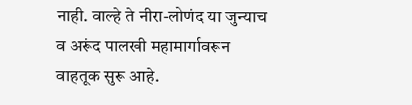नाही. वाल्हे ते नीरा-लोणंद या जुन्याच व अरूंद पालखी महामार्गावरून वाहतूक सुरू आहे.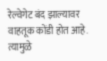रेल्वेगेट बंद झाल्यावर वाहतूक कोंडी होत आहे. त्यामुळे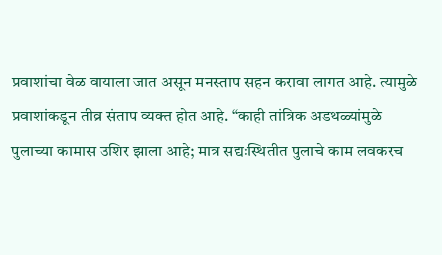प्रवाशांचा वेळ वायाला जात असून मनस्ताप सहन करावा लागत आहे. त्यामुळे प्रवाशांकडून तीव्र संताप व्यक्त होत आहे. “काही तांत्रिक अडथळ्यांमुळे पुलाच्या कामास उशिर झाला आहे; मात्र सद्यःस्थितीत पुलाचे काम लवकरच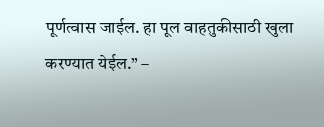पूर्णत्वास जाईल. हा पूल वाहतुकीसाठी खुला करण्यात येईल.” –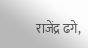राजेंद्र ढगे,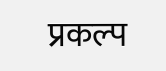प्रकल्प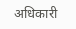अधिकारी